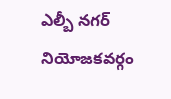ఎల్బీ నగర్ నియోజకవర్గం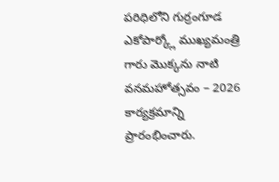పరిధిలోని గుర్రంగూడ ఎకోపార్క్లో ముఖ్యమంత్రి గారు మొక్కను నాటి వనమహోత్సవం – 2026 కార్యక్రమాన్ని ప్రారంభించారు.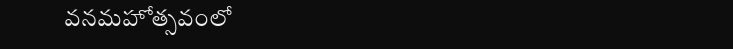వనమహోత్సవంలో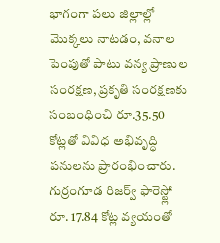భాగంగా పలు జిల్లాల్లో మొక్కలు నాటడం, వనాల పెంపుతో పాటు వన్య ప్రాణుల సంరక్షణ, ప్రకృతి సంరక్షణకు సంబంధించి రూ.35.50 కోట్లతో వివిధ అభివృద్ధి పనులను ప్రారంభించారు. గుర్రంగూడ రిజర్వ్ ఫారెస్ట్లో రూ. 17.84 కోట్ల వ్యయంతో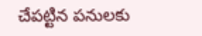చేపట్టిన పనులకు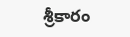శ్రీకారం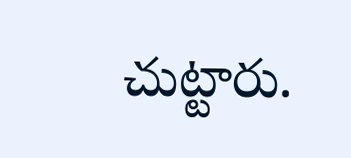చుట్టారు.